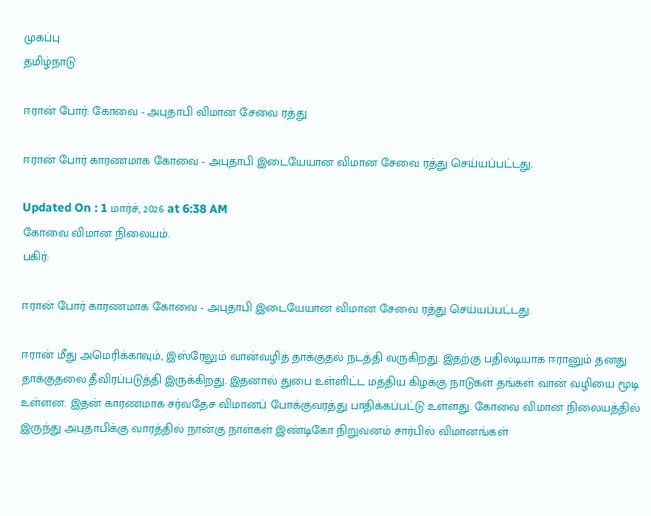முகப்பு
தமிழ்நாடு

ஈரான் போர்: கோவை - அபுதாபி விமான சேவை ரத்து

ஈரான் போர் காரணமாக கோவை - அபுதாபி இடையேயான விமான சேவை ரத்து செய்யப்பட்டது.

Updated On : 1 மார்ச், 2026 at 6:38 AM
கோவை விமான நிலையம்.
பகிர்:

ஈரான் போர் காரணமாக கோவை - அபுதாபி இடையேயான விமான சேவை ரத்து செய்யப்பட்டது.

ஈரான் மீது அமெரிக்காவும், இஸ்ரேலும் வான்வழித் தாக்குதல் நடத்தி வருகிறது. இதற்கு பதிலடியாக ஈரானும் தனது தாக்குதலை தீவிரப்படுத்தி இருக்கிறது. இதனால் துபை உள்ளிட்ட மத்திய கிழக்கு நாடுகள் தங்கள் வான் வழியை மூடி உள்ளன. இதன் காரணமாக சர்வதேச விமானப் போக்குவரத்து பாதிக்கப்பட்டு உள்ளது. கோவை விமான நிலையத்தில் இருந்து அபுதாபிக்கு வாரத்தில் நான்கு நாள்கள் இண்டிகோ நிறுவனம் சார்பில் விமானங்கள்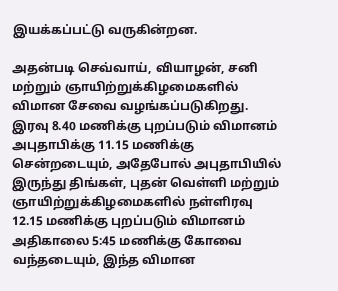இயக்கப்பட்டு வருகின்றன.

அதன்படி செவ்வாய், வியாழன், சனி மற்றும் ஞாயிற்றுக்கிழமைகளில் விமான சேவை வழங்கப்படுகிறது. இரவு 8.40 மணிக்கு புறப்படும் விமானம் அபுதாபிக்கு 11.15 மணிக்கு சென்றடையும், அதேபோல் அபுதாபியில் இருந்து திங்கள், புதன் வெள்ளி மற்றும் ஞாயிற்றுக்கிழமைகளில் நள்ளிரவு 12.15 மணிக்கு புறப்படும் விமானம் அதிகாலை 5:45 மணிக்கு கோவை வந்தடையும், இந்த விமான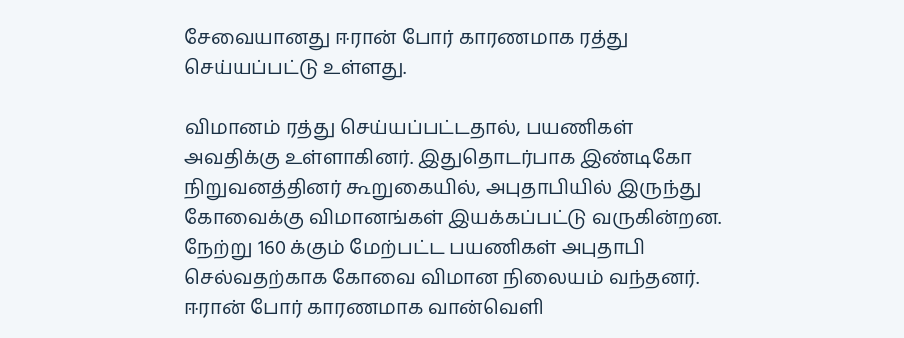சேவையானது ஈரான் போர் காரணமாக ரத்து செய்யப்பட்டு உள்ளது.

விமானம் ரத்து செய்யப்பட்டதால், பயணிகள் அவதிக்கு உள்ளாகினர். இதுதொடர்பாக இண்டிகோ நிறுவனத்தினர் கூறுகையில், அபுதாபியில் இருந்து கோவைக்கு விமானங்கள் இயக்கப்பட்டு வருகின்றன. நேற்று 160 க்கும் மேற்பட்ட பயணிகள் அபுதாபி செல்வதற்காக கோவை விமான நிலையம் வந்தனர். ஈரான் போர் காரணமாக வான்வெளி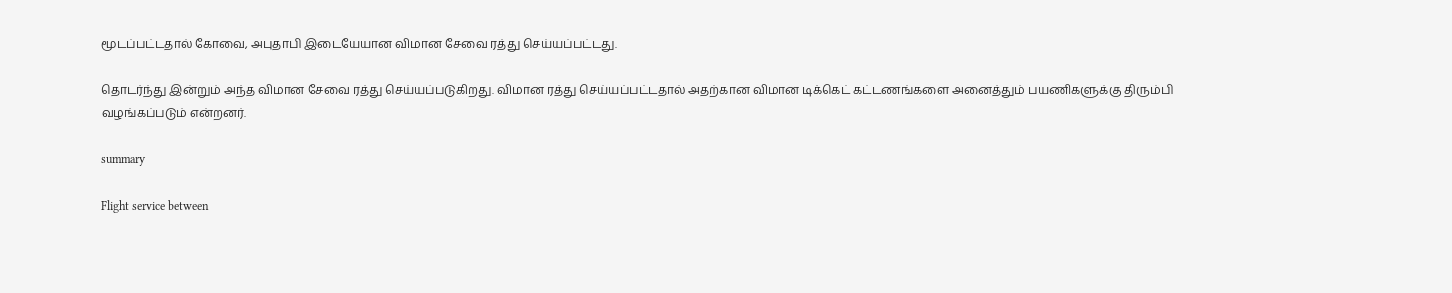மூடப்பட்டதால் கோவை, அபுதாபி இடையேயான விமான சேவை ரத்து செய்யப்பட்டது.

தொடர்ந்து இன்றும் அந்த விமான சேவை ரத்து செய்யப்படுகிறது. விமான ரத்து செய்யப்பட்டதால் அதற்கான விமான டிக்கெட் கட்டணங்களை அனைத்தும் பயணிகளுக்கு திரும்பி வழங்கப்படும் என்றனர்.

summary

Flight service between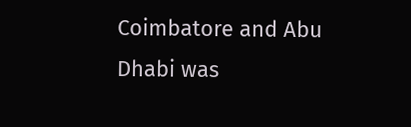Coimbatore and Abu Dhabi was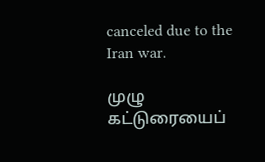canceled due to the Iran war.

முழு கட்டுரையைப்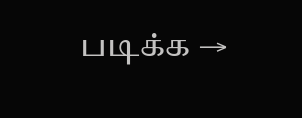படிக்க →